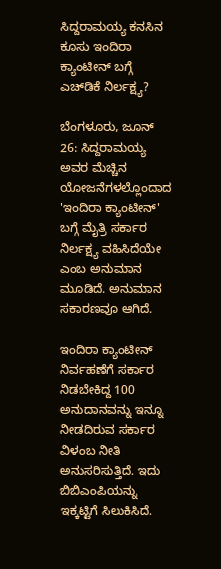ಸಿದ್ದರಾಮಯ್ಯ ಕನಸಿನ ಕೂಸು ಇಂದಿರಾ ಕ್ಯಾಂಟೀನ್‌ ಬಗ್ಗೆ ಎಚ್‌ಡಿಕೆ ನಿರ್ಲಕ್ಷ್ಯ?

ಬೆಂಗಳೂರು, ಜೂನ್ 26: ಸಿದ್ದರಾಮಯ್ಯ ಅವರ ಮೆಚ್ಚಿನ ಯೋಜನೆಗಳಲ್ಲೊಂದಾದ 'ಇಂದಿರಾ ಕ್ಯಾಂಟೀನ್' ಬಗ್ಗೆ ಮೈತ್ರಿ ಸರ್ಕಾರ ನಿರ್ಲಕ್ಷ್ಯ ವಹಿಸಿದೆಯೇ ಎಂಬ ಅನುಮಾನ ಮೂಡಿದೆ. ಅನುಮಾನ ಸಕಾರಣವೂ ಆಗಿದೆ.

ಇಂದಿರಾ ಕ್ಯಾಂಟೀನ್ ನಿರ್ವಹಣೆಗೆ ಸರ್ಕಾರ ನಿಡಬೇಕಿದ್ದ 100 ಅನುದಾನವನ್ನು ಇನ್ನೂ ನೀಡದಿರುವ ಸರ್ಕಾರ ವಿಳಂಬ ನೀತಿ ಅನುಸರಿಸುತ್ತಿದೆ. ಇದು ಬಿಬಿಎಂಪಿಯನ್ನು ಇಕ್ಕಟ್ಟಿಗೆ ಸಿಲುಕಿಸಿದೆ.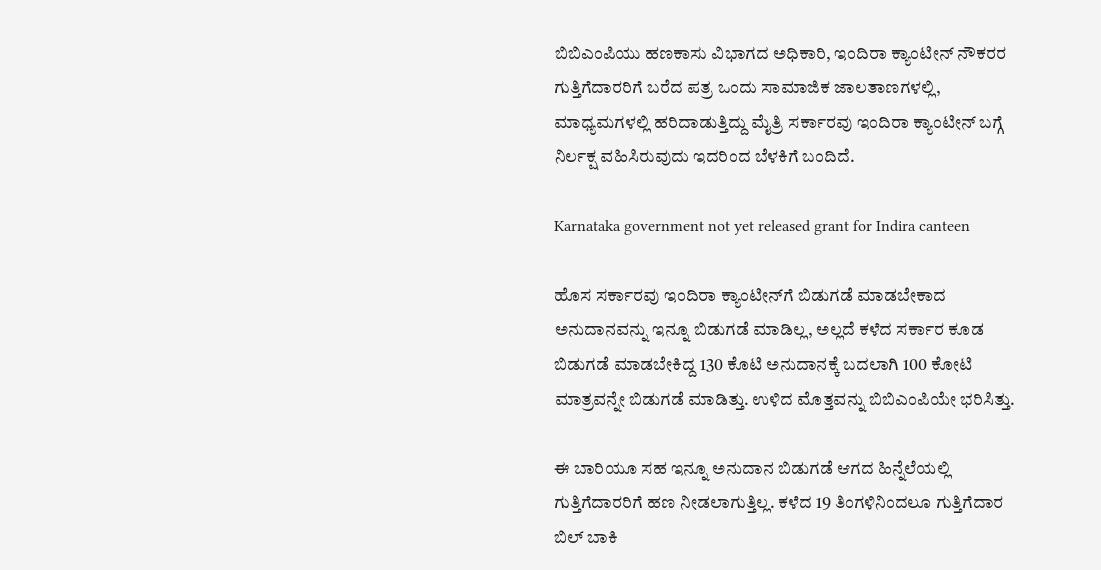ಬಿಬಿಎಂಪಿಯು ಹಣಕಾಸು ವಿಭಾಗದ ಅಧಿಕಾರಿ, ಇಂದಿರಾ ಕ್ಯಾಂಟೀನ್ ನೌಕರರ ಗುತ್ತಿಗೆದಾರರಿಗೆ ಬರೆದ ಪತ್ರ ಒಂದು ಸಾಮಾಜಿಕ ಜಾಲತಾಣಗಳಲ್ಲಿ, ಮಾಧ್ಯಮಗಳಲ್ಲಿ ಹರಿದಾಡುತ್ತಿದ್ದು ಮೈತ್ರಿ ಸರ್ಕಾರವು ಇಂದಿರಾ ಕ್ಯಾಂಟೀನ್ ಬಗ್ಗೆ ನಿರ್ಲಕ್ಷ ವಹಿಸಿರುವುದು ಇದರಿಂದ ಬೆಳಕಿಗೆ ಬಂದಿದೆ.

Karnataka government not yet released grant for Indira canteen

ಹೊಸ ಸರ್ಕಾರವು ಇಂದಿರಾ ಕ್ಯಾಂಟೀನ್‌ಗೆ ಬಿಡುಗಡೆ ಮಾಡಬೇಕಾದ ಅನುದಾನವನ್ನು ಇನ್ನೂ ಬಿಡುಗಡೆ ಮಾಡಿಲ್ಲ, ಅಲ್ಲದೆ ಕಳೆದ ಸರ್ಕಾರ ಕೂಡ ಬಿಡುಗಡೆ ಮಾಡಬೇಕಿದ್ದ 130 ಕೊಟಿ ಅನುದಾನಕ್ಕೆ ಬದಲಾಗಿ 100 ಕೋಟಿ ಮಾತ್ರವನ್ನೇ ಬಿಡುಗಡೆ ಮಾಡಿತ್ತು. ಉಳಿದ ಮೊತ್ತವನ್ನು ಬಿಬಿಎಂಪಿಯೇ ಭರಿಸಿತ್ತು.

ಈ ಬಾರಿಯೂ ಸಹ ಇನ್ನೂ ಅನುದಾನ ಬಿಡುಗಡೆ ಆಗದ ಹಿನ್ನೆಲೆಯಲ್ಲಿ ಗುತ್ತಿಗೆದಾರರಿಗೆ ಹಣ ನೀಡಲಾಗುತ್ತಿಲ್ಲ. ಕಳೆದ 19 ತಿಂಗಳಿನಿಂದಲೂ ಗುತ್ತಿಗೆದಾರ ಬಿಲ್ ಬಾಕಿ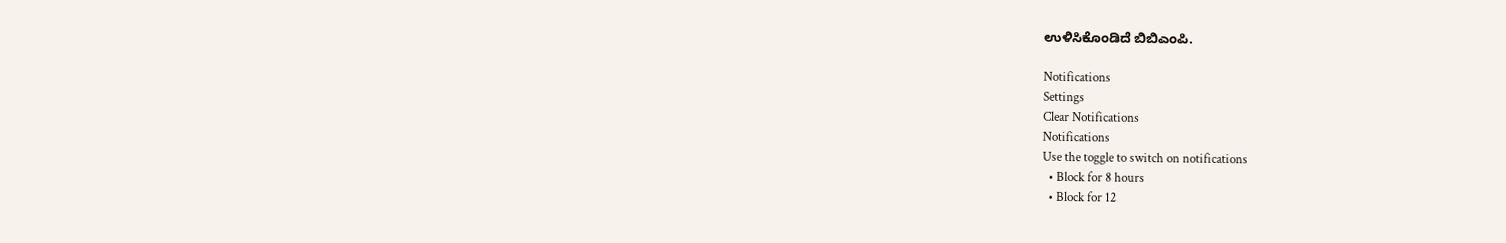ಉಳಿಸಿಕೊಂಡಿದೆ ಬಿಬಿಎಂಪಿ.

Notifications
Settings
Clear Notifications
Notifications
Use the toggle to switch on notifications
  • Block for 8 hours
  • Block for 12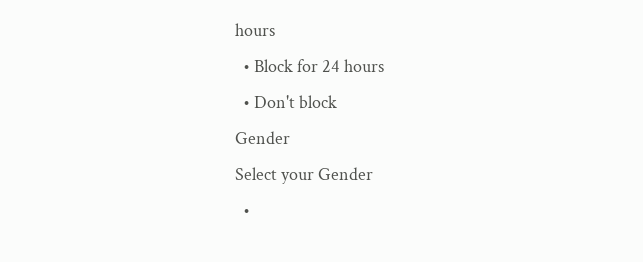hours
  • Block for 24 hours
  • Don't block
Gender
Select your Gender
  •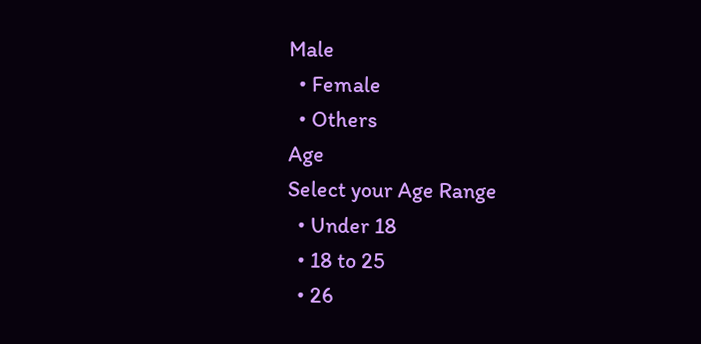Male
  • Female
  • Others
Age
Select your Age Range
  • Under 18
  • 18 to 25
  • 26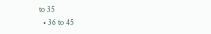to 35
  • 36 to 45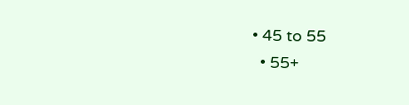• 45 to 55
  • 55+